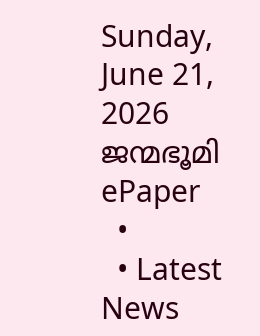Sunday, June 21, 2026
ജന്മഭൂമി
ePaper
  •
  • Latest News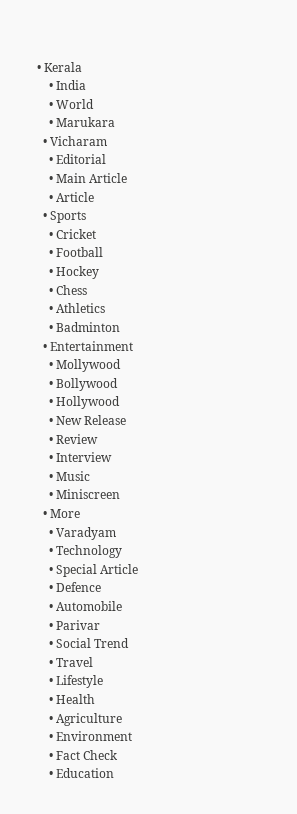• Kerala
    • India
    • World
    • Marukara
  • Vicharam
    • Editorial
    • Main Article
    • Article
  • Sports
    • Cricket
    • Football
    • Hockey
    • Chess
    • Athletics
    • Badminton
  • Entertainment
    • Mollywood
    • Bollywood
    • Hollywood
    • New Release
    • Review
    • Interview
    • Music
    • Miniscreen
  • More
    • Varadyam
    • Technology
    • Special Article
    • Defence
    • Automobile
    • Parivar
    • Social Trend
    • Travel
    • Lifestyle
    • Health
    • Agriculture
    • Environment
    • Fact Check
    • Education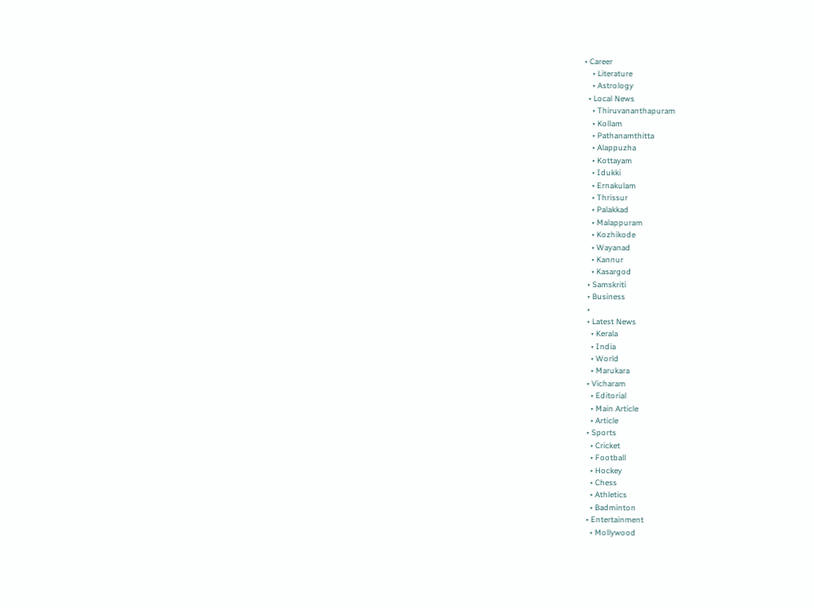• Career
    • Literature
    • Astrology
  • Local News
    • Thiruvananthapuram
    • Kollam
    • Pathanamthitta
    • Alappuzha
    • Kottayam
    • Idukki
    • Ernakulam
    • Thrissur
    • Palakkad
    • Malappuram
    • Kozhikode
    • Wayanad
    • Kannur
    • Kasargod
  • Samskriti
  • Business
  •
  • Latest News
    • Kerala
    • India
    • World
    • Marukara
  • Vicharam
    • Editorial
    • Main Article
    • Article
  • Sports
    • Cricket
    • Football
    • Hockey
    • Chess
    • Athletics
    • Badminton
  • Entertainment
    • Mollywood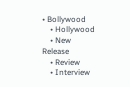• Bollywood
    • Hollywood
    • New Release
    • Review
    • Interview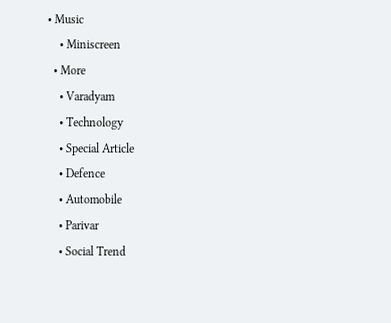• Music
    • Miniscreen
  • More
    • Varadyam
    • Technology
    • Special Article
    • Defence
    • Automobile
    • Parivar
    • Social Trend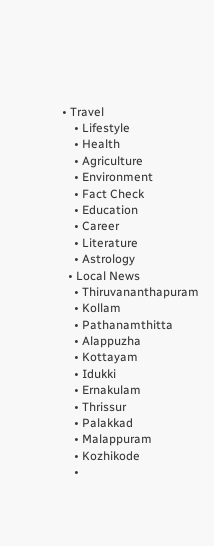• Travel
    • Lifestyle
    • Health
    • Agriculture
    • Environment
    • Fact Check
    • Education
    • Career
    • Literature
    • Astrology
  • Local News
    • Thiruvananthapuram
    • Kollam
    • Pathanamthitta
    • Alappuzha
    • Kottayam
    • Idukki
    • Ernakulam
    • Thrissur
    • Palakkad
    • Malappuram
    • Kozhikode
    •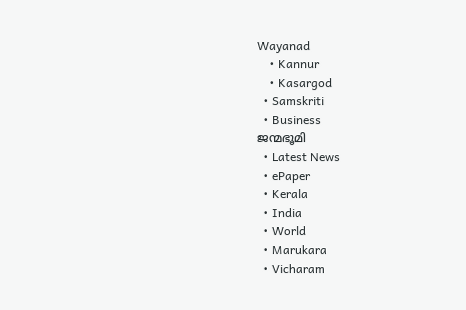Wayanad
    • Kannur
    • Kasargod
  • Samskriti
  • Business
ജന്മഭൂമി
  • Latest News
  • ePaper
  • Kerala
  • India
  • World
  • Marukara
  • Vicharam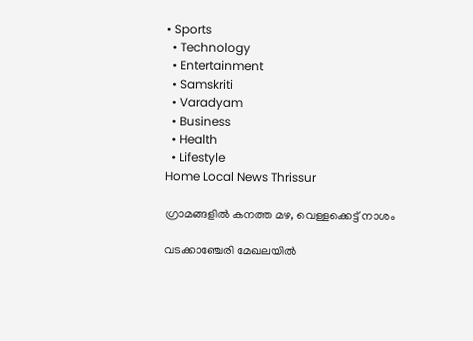• Sports
  • Technology
  • Entertainment
  • Samskriti
  • Varadyam
  • Business
  • Health
  • Lifestyle
Home Local News Thrissur

ഗ്രാമങ്ങളില്‍ കനത്ത മഴ, വെള്ളക്കെട്ട് നാശം

വടക്കാഞ്ചേരി മേഖലയില്‍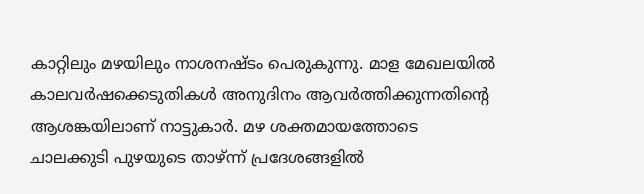കാറ്റിലും മഴയിലും നാശനഷ്ടം പെരുകുന്നു. മാള മേഖലയില്‍ കാലവര്‍ഷക്കെടുതികള്‍ അനുദിനം ആവര്‍ത്തിക്കുന്നതിന്റെ ആശങ്കയിലാണ് നാട്ടുകാര്‍. മഴ ശക്തമായത്തോടെ ചാലക്കുടി പുഴയുടെ താഴ്ന്ന് പ്രദേശങ്ങളില്‍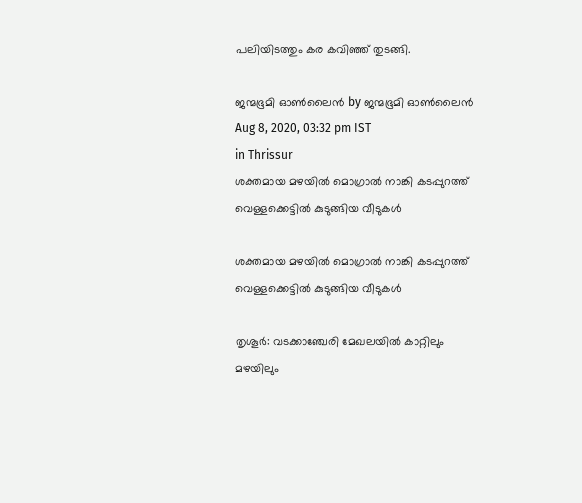പലിയിടത്തും കര കവിഞ്ഞ് തുടങ്ങി.

ജന്മഭൂമി ഓണ്‍ലൈന്‍ by ജന്മഭൂമി ഓണ്‍ലൈന്‍
Aug 8, 2020, 03:32 pm IST
in Thrissur
ശക്തമായ മഴയില്‍ മൊഗ്രാല്‍ നാങ്കി കടപ്പുറത്ത് വെള്ളക്കെട്ടില്‍ കുടുങ്ങിയ വീടുകള്‍

ശക്തമായ മഴയില്‍ മൊഗ്രാല്‍ നാങ്കി കടപ്പുറത്ത് വെള്ളക്കെട്ടില്‍ കുടുങ്ങിയ വീടുകള്‍

തൃശൂര്‍: വടക്കാഞ്ചേരി മേഖലയില്‍ കാറ്റിലും മഴയിലും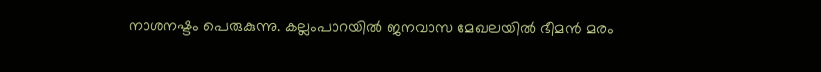നാശനഷ്ടം പെരുകുന്നു. കല്ലംപാറയില്‍ ജനവാസ മേഖലയില്‍ ഭീമന്‍ മരം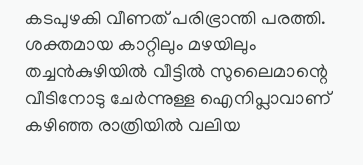കടപുഴകി വീണത് പരിഭ്രാന്തി പരത്തി. ശക്തമായ കാറ്റിലും മഴയിലും തച്ചന്‍കുഴിയില്‍ വീട്ടില്‍ സുലൈമാന്റെ വീടിനോടു ചേര്‍ന്നുള്ള ഐനിപ്ലാവാണ് കഴിഞ്ഞ രാത്രിയില്‍ വലിയ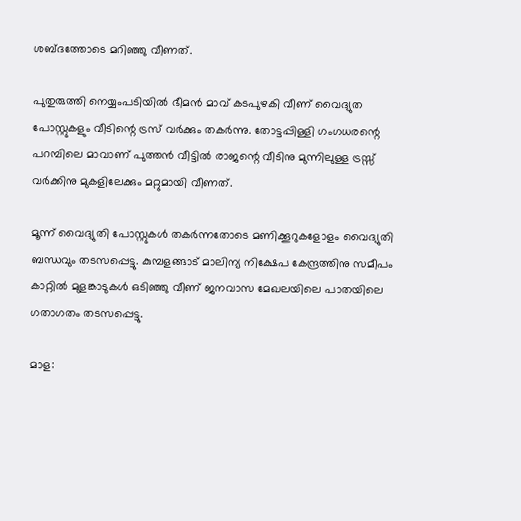ശബ്ദത്തോടെ മറിഞ്ഞു വീണത്.

പുതുരുത്തി നെയ്യംപടിയില്‍ ഭീമന്‍ മാവ് കടപുഴകി വീണ് വൈദ്യുത പോസ്റ്റുകളും വീടിന്റെ ട്രസ് വര്‍ക്കും തകര്‍ന്നു. തോട്ടപ്പിള്ളി ഗംഗധരന്റെ പറമ്പിലെ മാവാണ് പുത്തന്‍ വീട്ടില്‍ രാജന്റെ വീടിനു മുന്നിലുള്ള ട്രസ്സ് വര്‍ക്കിനു മുകളിലേക്കും മറ്റുമായി വീണത്.

മൂന്ന് വൈദ്യുതി പോസ്റ്റുകള്‍ തകര്‍ന്നതോടെ മണിക്കൂറുകളോളം വൈദ്യുതി ബന്ധവും തടസപ്പെട്ടു. കുമ്പളങ്ങാട് മാലിന്യ നിക്ഷേപ കേന്ദ്രത്തിനു സമീപം കാറ്റില്‍ മുളങ്കാടുകള്‍ ഒടിഞ്ഞു വീണ് ജനവാസ മേഖലയിലെ പാതയിലെ ഗതാഗതം തടസപ്പെട്ടു.

മാള: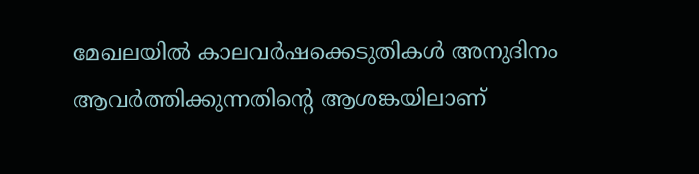മേഖലയില്‍ കാലവര്‍ഷക്കെടുതികള്‍ അനുദിനം ആവര്‍ത്തിക്കുന്നതിന്റെ ആശങ്കയിലാണ്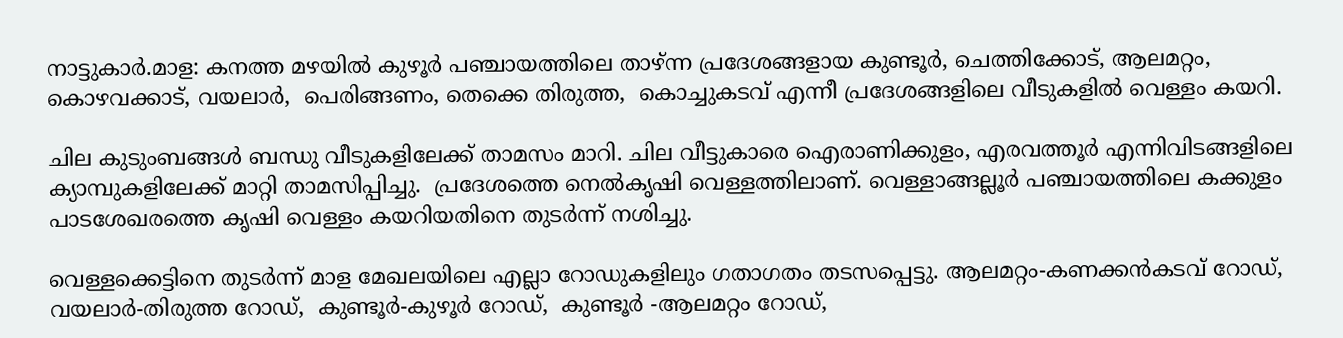നാട്ടുകാര്‍.മാള: കനത്ത മഴയില്‍ കുഴൂര്‍ പഞ്ചായത്തിലെ താഴ്ന്ന പ്രദേശങ്ങളായ കുണ്ടൂര്‍, ചെത്തിക്കോട്, ആലമറ്റം, കൊഴവക്കാട്, വയലാര്‍,  പെരിങ്ങണം, തെക്കെ തിരുത്ത,  കൊച്ചുകടവ് എന്നീ പ്രദേശങ്ങളിലെ വീടുകളില്‍ വെള്ളം കയറി.

ചില കുടുംബങ്ങള്‍ ബന്ധു വീടുകളിലേക്ക് താമസം മാറി. ചില വീട്ടുകാരെ ഐരാണിക്കുളം, എരവത്തൂര്‍ എന്നിവിടങ്ങളിലെ  ക്യാമ്പുകളിലേക്ക് മാറ്റി താമസിപ്പിച്ചു.  പ്രദേശത്തെ നെല്‍കൃഷി വെള്ളത്തിലാണ്. വെള്ളാങ്ങല്ലൂര്‍ പഞ്ചായത്തിലെ കക്കുളം പാടശേഖരത്തെ കൃഷി വെള്ളം കയറിയതിനെ തുടര്‍ന്ന് നശിച്ചു.

വെള്ളക്കെട്ടിനെ തുടര്‍ന്ന് മാള മേഖലയിലെ എല്ലാ റോഡുകളിലും ഗതാഗതം തടസപ്പെട്ടു. ആലമറ്റം-കണക്കന്‍കടവ് റോഡ്, വയലാര്‍-തിരുത്ത റോഡ്,  കുണ്ടൂര്‍-കുഴൂര്‍ റോഡ്,  കുണ്ടൂര്‍ -ആലമറ്റം റോഡ്,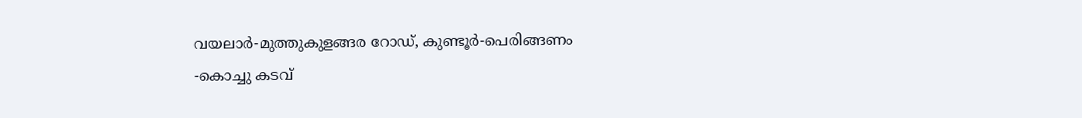വയലാര്‍-മുത്തുകുളങ്ങര റോഡ്, കുണ്ടൂര്‍-പെരിങ്ങണം -കൊച്ചു കടവ്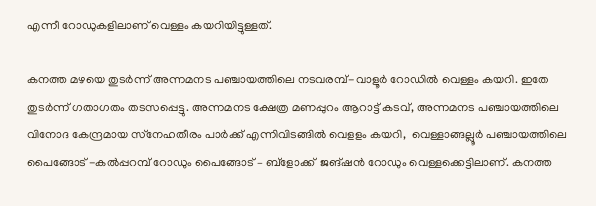എന്നീ റോഡുകളിലാണ് വെള്ളം കയറിയിട്ടുള്ളത്.

കനത്ത മഴയെ തുടര്‍ന്ന് അന്നമനട പഞ്ചായത്തിലെ നടവരമ്പ്-വാളൂര്‍ റോഡില്‍ വെള്ളം കയറി. ഇതേ തുടര്‍ന്ന് ഗതാഗതം തടസപ്പെട്ടു. അന്നമനട ക്ഷേത്ര മണപ്പുറം ആറാട്ട് കടവ്, അന്നമനട പഞ്ചായത്തിലെ വിനോദ കേന്ദ്രമായ സ്‌നേഹതീരം പാര്‍ക്ക് എന്നിവിടങ്ങില്‍ വെളളം കയറി,  വെള്ളാങ്ങല്ലൂര്‍ പഞ്ചായത്തിലെ പൈങ്ങോട് -കല്‍പ്പറമ്പ് റോഡും പൈങ്ങോട് – ബ്‌ളോക്ക്  ജങ്ഷന്‍ റോഡും വെള്ളക്കെട്ടിലാണ്. കനത്ത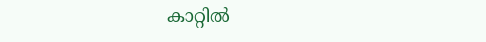കാറ്റില്‍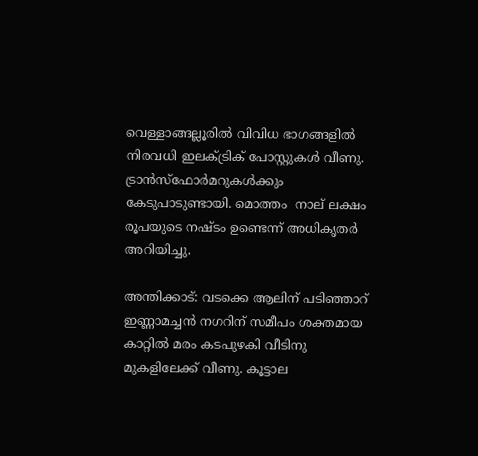വെള്ളാങ്ങല്ലൂരില്‍ വിവിധ ഭാഗങ്ങളില്‍ നിരവധി ഇലക്ട്രിക് പോസ്റ്റുകള്‍ വീണു. ട്രാന്‍സ്‌ഫോര്‍മറുകള്‍ക്കും കേടുപാടുണ്ടായി. മൊത്തം  നാല് ലക്ഷം രൂപയുടെ നഷ്ടം ഉണ്ടെന്ന് അധികൃതര്‍ അറിയിച്ചു.

അന്തിക്കാട്: വടക്കെ ആലിന് പടിഞ്ഞാറ് ഇണ്ണാമച്ചന്‍ നഗറിന് സമീപം ശക്തമായ കാറ്റില്‍ മരം കടപുഴകി വീടിനു മുകളിലേക്ക് വീണു. കൂട്ടാല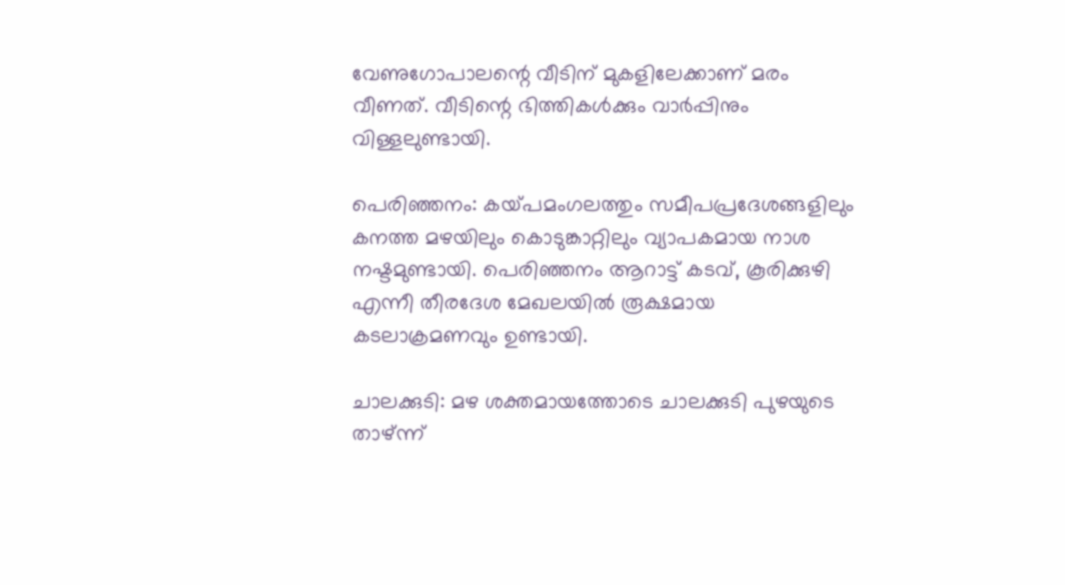വേണുഗോപാലന്റെ വീടിന് മുകളിലേക്കാണ് മരം വീണത്. വീടിന്റെ ഭിത്തികള്‍ക്കും വാര്‍പ്പിനും വിള്ളലുണ്ടായി.

പെരിഞ്ഞനം: കയ്‌പമംഗലത്തും സമീപപ്രദേശങ്ങളിലും കനത്ത മഴയിലും കൊടുങ്കാറ്റിലും വ്യാപകമായ നാശ നഷ്ടമുണ്ടായി. പെരിഞ്ഞനം ആറാട്ട് കടവ്, കൂരിക്കുഴി എന്നീ തീരദേശ മേഖലയില്‍ രൂക്ഷമായ കടലാക്രമണവും ഉണ്ടായി.

ചാലക്കുടി: മഴ ശക്തമായത്തോടെ ചാലക്കുടി പുഴയുടെ താഴ്ന്ന്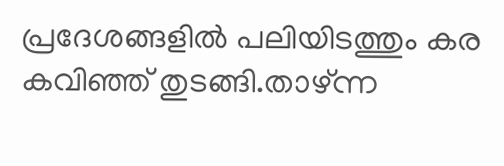പ്രദേശങ്ങളില്‍ പലിയിടത്തും കര കവിഞ്ഞ് തുടങ്ങി.താഴ്ന്ന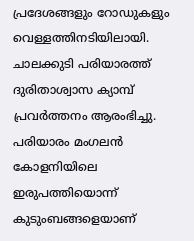പ്രദേശങ്ങളും റോഡുകളും വെള്ളത്തിനടിയിലായി. ചാലക്കുടി പരിയാരത്ത് ദുരിതാശ്വാസ ക്യാമ്പ് പ്രവര്‍ത്തനം ആരംഭിച്ചു. പരിയാരം മംഗലന്‍ കോളനിയിലെ ഇരുപത്തിയൊന്ന് കുടുംബങ്ങളെയാണ്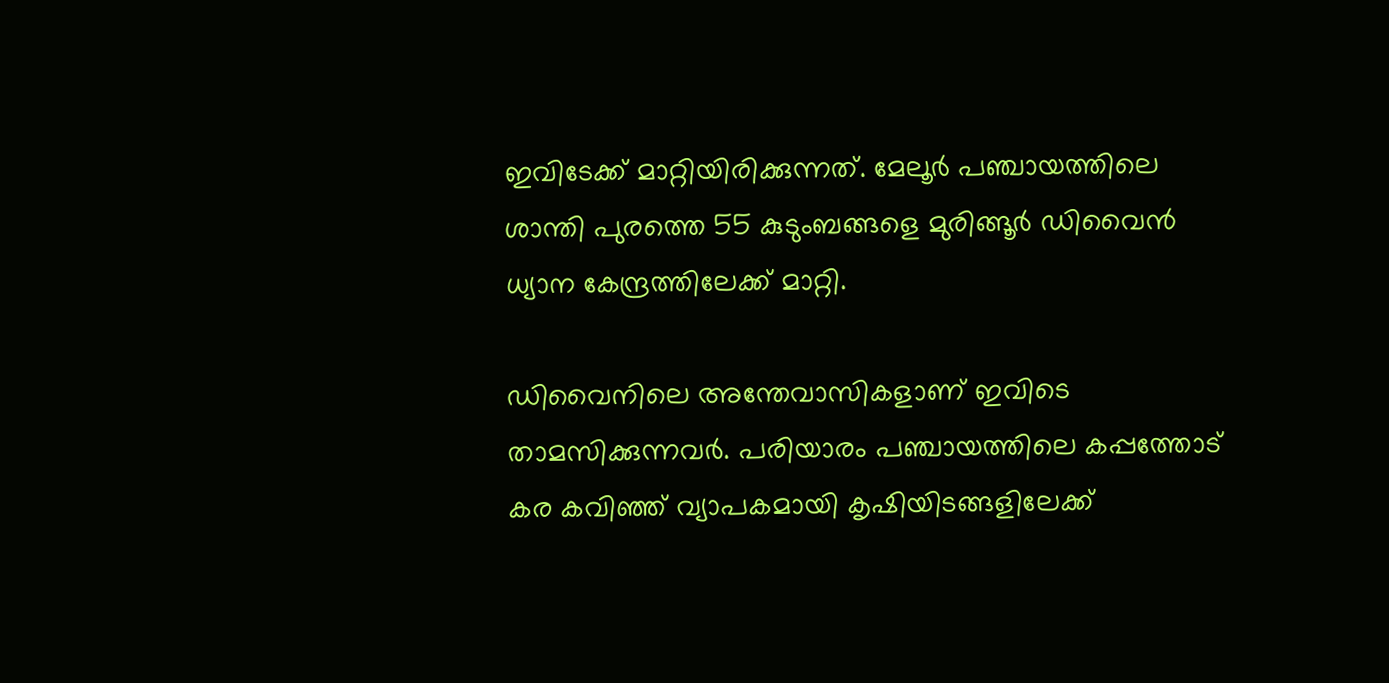ഇവിടേക്ക് മാറ്റിയിരിക്കുന്നത്. മേലൂര്‍ പഞ്ചായത്തിലെ ശാന്തി പുരത്തെ 55 കുടുംബങ്ങളെ മുരിങ്ങൂര്‍ ഡിവൈന്‍ ധ്യാന കേന്ദ്രത്തിലേക്ക് മാറ്റി.

ഡിവൈനിലെ അന്തേവാസികളാണ് ഇവിടെ താമസിക്കുന്നവര്‍. പരിയാരം പഞ്ചായത്തിലെ കപ്പത്തോട് കര കവിഞ്ഞ് വ്യാപകമായി കൃഷിയിടങ്ങളിലേക്ക്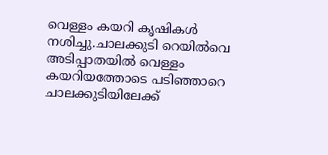വെള്ളം കയറി കൃഷികള്‍ നശിച്ചു.ചാലക്കുടി റെയില്‍വെ അടിപ്പാതയില്‍ വെള്ളം കയറിയത്തോടെ പടിഞ്ഞാറെ ചാലക്കുടിയിലേക്ക്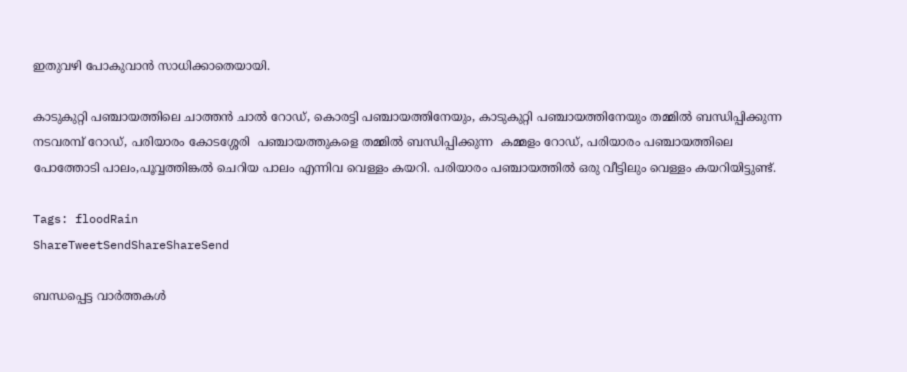ഇതുവഴി പോകുവാന്‍ സാധിക്കാതെയായി.

കാടുകുറ്റി പഞ്ചായത്തിലെ ചാത്തന്‍ ചാല്‍ റോഡ്, കൊരട്ടി പഞ്ചായത്തിനേയും, കാടുകുറ്റി പഞ്ചായത്തിനേയും തമ്മില്‍ ബന്ധിപ്പിക്കുന്ന നടവരമ്പ് റോഡ്, പരിയാരം കോടശ്ശേരി  പഞ്ചായത്തുകളെ തമ്മില്‍ ബന്ധിപ്പിക്കുന്ന  കമ്മളം റോഡ്, പരിയാരം പഞ്ചായത്തിലെ പോത്തോടി പാലം,പൂവ്വത്തിങ്കല്‍ ചെറിയ പാലം എന്നിവ വെള്ളം കയറി. പരിയാരം പഞ്ചായത്തില്‍ ഒരു വീട്ടിലും വെള്ളം കയറിയിട്ടുണ്ട്.

Tags: floodRain
ShareTweetSendShareShareSend

ബന്ധപ്പെട്ട വാര്‍ത്തകള്‍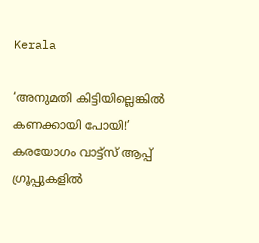Kerala

‘അനുമതി കിട്ടിയില്ലെങ്കില്‍ കണക്കായി പോയി!’ കരയോഗം വാട്ട്‌സ് ആപ്പ് ഗ്രൂപ്പുകളില്‍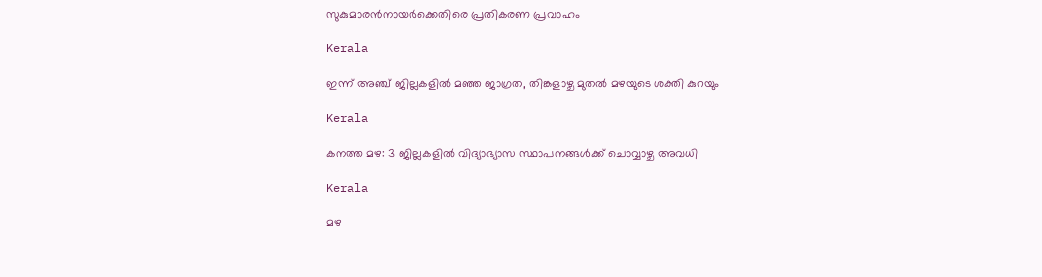സുകുമാരന്‍നായര്‍ക്കെതിരെ പ്രതികരണ പ്രവാഹം

Kerala

ഇന്ന് അഞ്ച് ജില്ലകളില്‍ മഞ്ഞ ജാഗ്രത, തിങ്കളാഴ്ച മുതല്‍ മഴയുടെ ശക്തി കുറയും

Kerala

കനത്ത മഴ: 3 ജില്ലകളില്‍ വിദ്യാഭ്യാസ സ്ഥാപനങ്ങള്‍ക്ക് ചൊവ്വാഴ്ച അവധി

Kerala

മഴ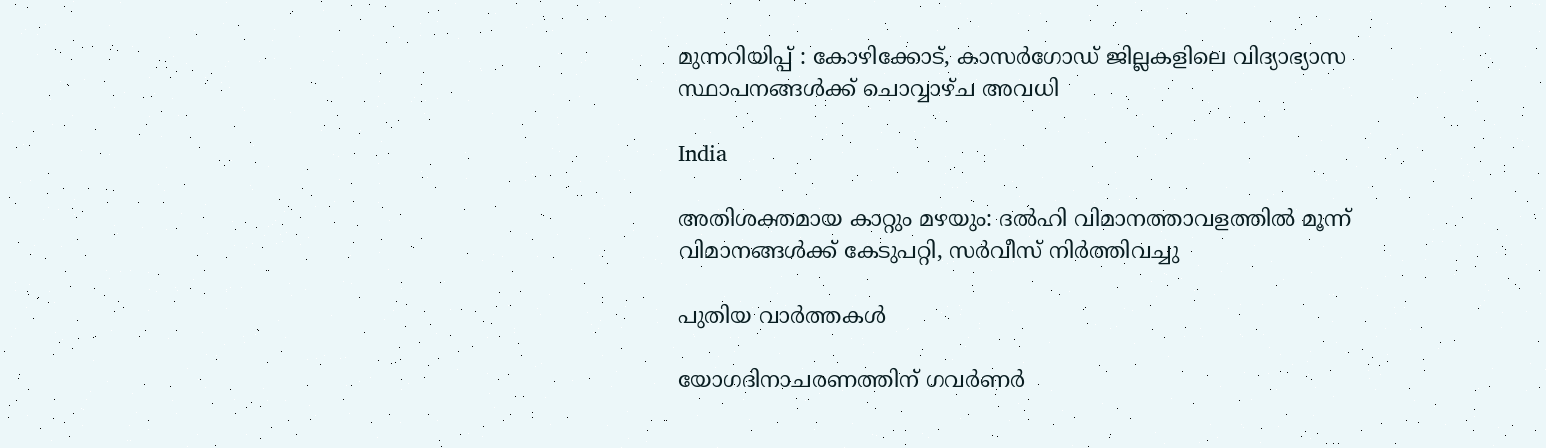മുന്നറിയിപ്പ് : കോഴിക്കോട്, കാസര്‍ഗോഡ് ജില്ലകളിലെ വിദ്യാഭ്യാസ സ്ഥാപനങ്ങള്‍ക്ക് ചൊവ്വാഴ്ച അവധി

India

അതിശക്തമായ കാറ്റും മഴയും: ദല്‍ഹി വിമാനത്താവളത്തില്‍ മൂന്ന് വിമാനങ്ങള്‍ക്ക് കേടുപറ്റി, സര്‍വീസ് നിര്‍ത്തിവച്ചു

പുതിയ വാര്‍ത്തകള്‍

യോഗദിനാചരണത്തിന് ഗവര്‍ണര്‍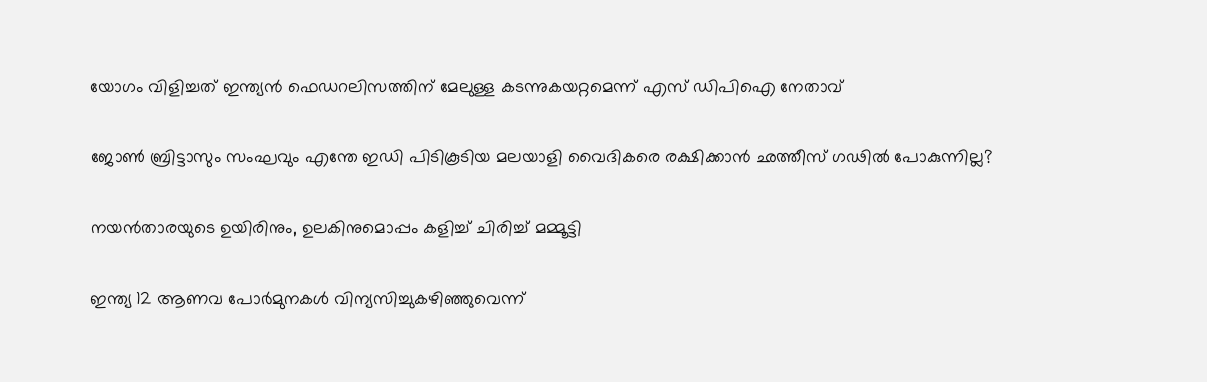യോഗം വിളിച്ചത് ഇന്ത്യന്‍ ഫെഡറലിസത്തിന് മേലുള്ള കടന്നുകയറ്റമെന്ന് എസ് ഡിപിഐ നേതാവ്

ജോണ്‍ ബ്രിട്ടാസും സംഘവും എന്തേ ഇഡി പിടികൂടിയ മലയാളി വൈദികരെ രക്ഷിക്കാന്‍ ഛത്തീസ് ഗഢില്‍ പോകുന്നില്ല?

നയൻതാരയുടെ ഉയിരിനും, ഉലകിനുമൊപ്പം കളിച്ച് ചിരിച്ച് മമ്മൂട്ടി

ഇന്ത്യ 12 ആണവ പോര്‍മുനകള്‍ വിന്യസിച്ചുകഴിഞ്ഞുവെന്ന്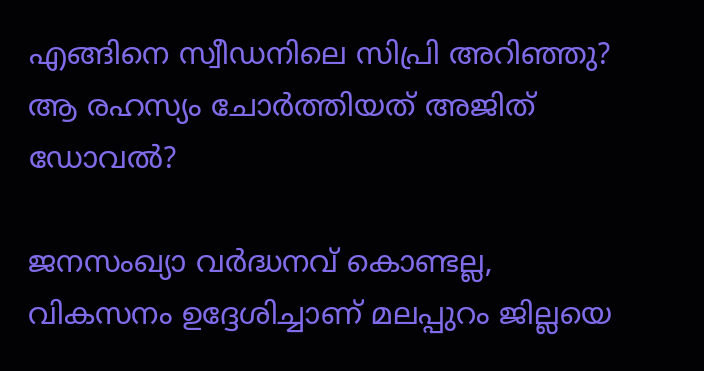എങ്ങിനെ സ്വീഡനിലെ സിപ്രി അറിഞ്ഞു? ആ രഹസ്യം ചോര്‍ത്തിയത് അജിത് ഡോവല്‍?

ജനസംഖ്യാ വർദ്ധനവ് കൊണ്ടല്ല, വികസനം ഉദ്ദേശിച്ചാണ് മലപ്പുറം ജില്ലയെ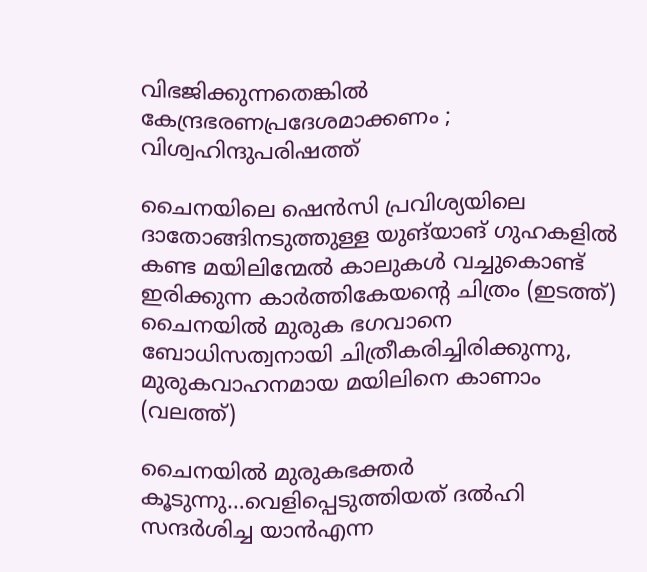വിഭജിക്കുന്നതെങ്കിൽ കേന്ദ്രഭരണപ്രദേശമാക്കണം ; വിശ്വഹിന്ദുപരിഷത്ത്

ചൈനയിലെ ഷെൻസി പ്രവിശ്യയിലെ ദാതോങ്ങിനടുത്തുള്ള യുങ്‌യാങ് ഗുഹകളിൽ കണ്ട മയിലിന്മേൽ കാലുകൾ വച്ചുകൊണ്ട് ഇരിക്കുന്ന കാർത്തികേയന്‍റെ ചിത്രം (ഇടത്ത്) ചൈനയില്‍ മുരുക ഭഗവാനെ ബോധിസത്വനായി ചിത്രീകരിച്ചിരിക്കുന്നു, മുരുകവാഹനമായ മയിലിനെ കാണാം (വലത്ത്)

ചൈനയില്‍ മുരുകഭക്തര്‍ കൂടുന്നു…വെളിപ്പെടുത്തിയത് ദല്‍ഹി സന്ദര്‍ശിച്ച യാന്‍എന്ന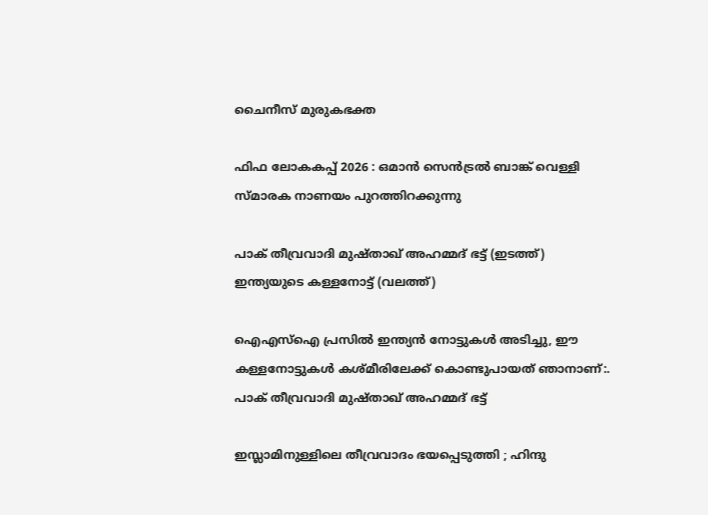ചൈനീസ് മുരുകഭക്ത

ഫിഫ ലോകകപ്പ് 2026 : ഒമാൻ സെൻട്രൽ ബാങ്ക് വെള്ളി സ്മാരക നാണയം പുറത്തിറക്കുന്നു

പാക് തീവ്രവാദി മുഷ്താഖ് അഹമ്മദ് ഭട്ട് (ഇടത്ത്) ഇന്ത്യയുടെ കള്ളനോട്ട് (വലത്ത്)

ഐഎസ്ഐ പ്രസില്‍ ഇന്ത്യന്‍ നോട്ടുകള്‍ അടിച്ചു, ഈ കള്ളനോട്ടുകള്‍ കശ്മീരിലേക്ക് കൊണ്ടുപായത് ഞാനാണ്:. പാക് തീവ്രവാദി മുഷ്താഖ് അഹമ്മദ് ഭട്ട്

ഇസ്ലാമിനുള്ളിലെ തീവ്രവാദം ഭയപ്പെടുത്തി ; ഹിന്ദു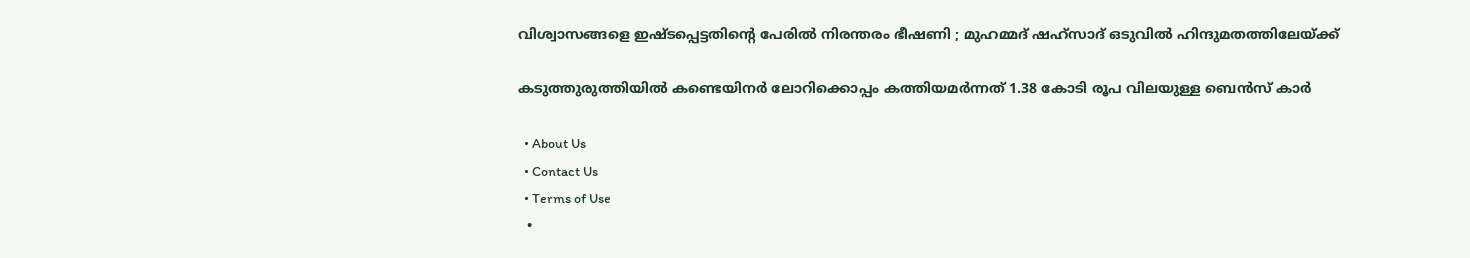വിശ്വാസങ്ങളെ ഇഷ്ടപ്പെട്ടതിന്റെ പേരിൽ നിരന്തരം ഭീഷണി ; മുഹമ്മദ് ഷഹ്സാദ് ഒടുവിൽ ഹിന്ദുമതത്തിലേയ്‌ക്ക്

കടുത്തുരുത്തിയില്‍ കണ്ടെയിനര്‍ ലോറിക്കൊപ്പം കത്തിയമര്‍ന്നത് 1.38 കോടി രൂപ വിലയുള്ള ബെന്‍സ് കാര്‍

  • About Us
  • Contact Us
  • Terms of Use
  •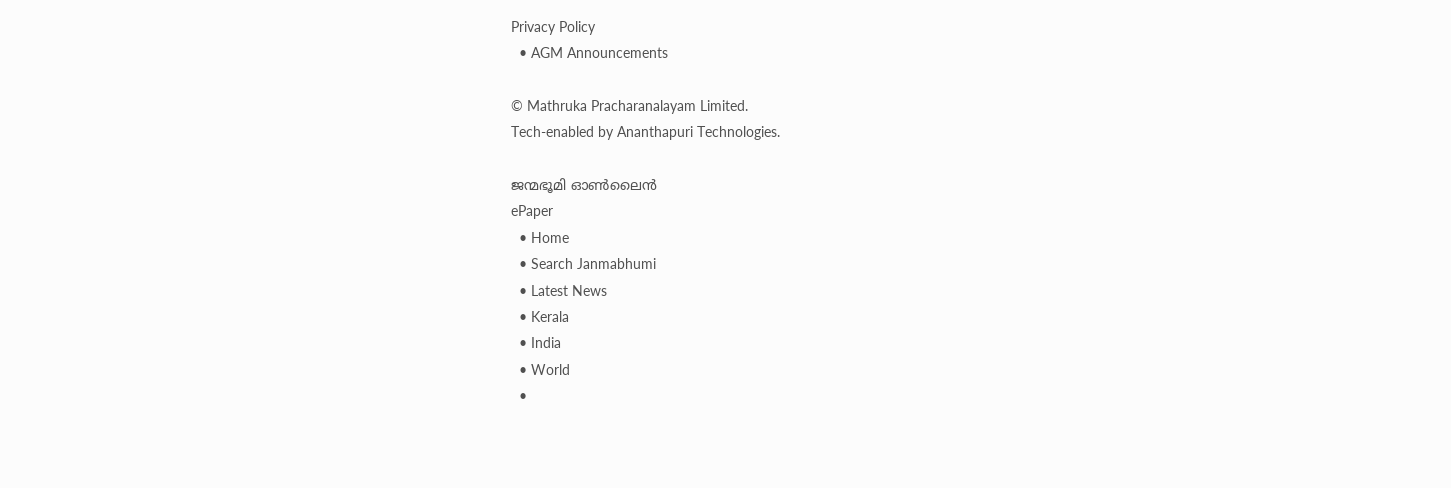Privacy Policy
  • AGM Announcements

© Mathruka Pracharanalayam Limited.
Tech-enabled by Ananthapuri Technologies.

ജന്മഭൂമി ഓണ്‍ലൈന്‍
ePaper
  • Home
  • Search Janmabhumi
  • Latest News
  • Kerala
  • India
  • World
  •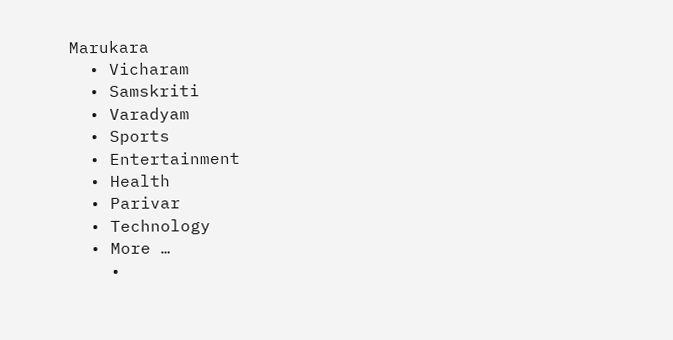Marukara
  • Vicharam
  • Samskriti
  • Varadyam
  • Sports
  • Entertainment
  • Health
  • Parivar
  • Technology
  • More …
    •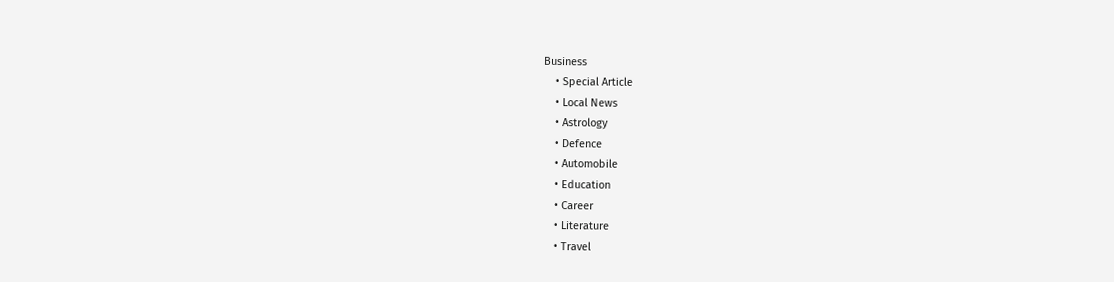Business
    • Special Article
    • Local News
    • Astrology
    • Defence
    • Automobile
    • Education
    • Career
    • Literature
    • Travel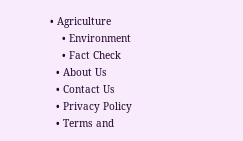• Agriculture
    • Environment
    • Fact Check
  • About Us
  • Contact Us
  • Privacy Policy
  • Terms and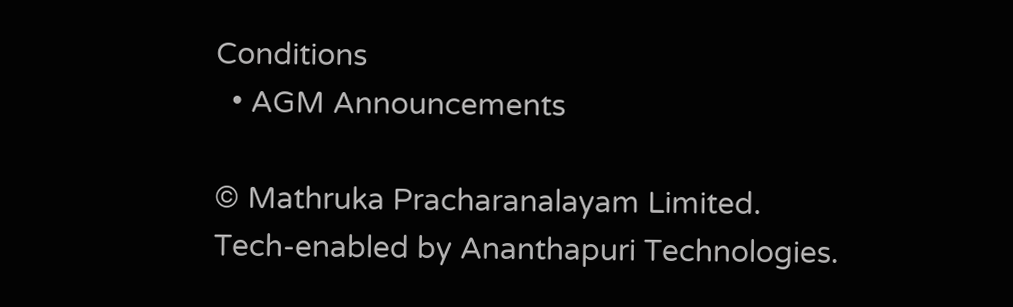Conditions
  • AGM Announcements

© Mathruka Pracharanalayam Limited.
Tech-enabled by Ananthapuri Technologies.